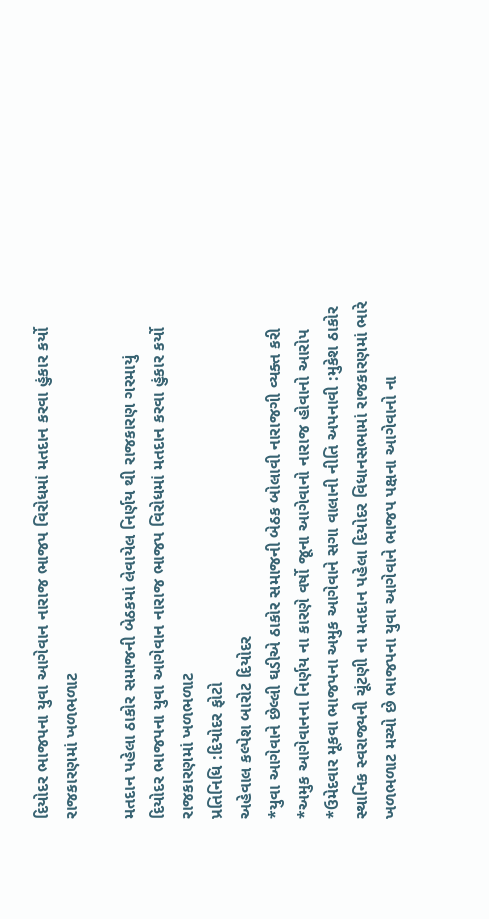દિયોદર ભાજપના યુવા આગેવાન નારાજ ભાજપ વિરોધમાં મતદાન કરવા હુંકાર કર્યો રાજકારણમાં ખળભળાટ

મતદાન પહેલા ઠાકોર સમાજની બેઠકમાં લેવાયેલ નિર્ણય થી રાજકારણ ગરમાયું
દિયોદર ભાજપના યુવા આગેવાન નારાજ ભાજપ વિરોધમાં મતદાન કરવા હુંકાર કર્યો રાજકારણમાં ખળભળાટ
પ્રતિનિધિ :દિયોદર ફોટો
અહેવાલ કલ્પેશ બારોટ દિયોદર
*યુવા આગેવાને છેલ્લી ઘડીએ ઠાકોર સમાજની બેઠક બોલાવી નારાજગી વ્યક્ત કરી
*અમુક આગેવાનના નિર્ણય ના કારણે વર્ષો જૂના આગેવાનો નારાજ હોવાનો આરોપ
*ઉમેદવાર મૂકવા ભાજપના અમુક આગેવાને સગા વાલાની નીતિ અપનાવી :મુકેશ ઠાકોર
સ્થાનિક સ્વરાજ્યની ચૂંટણી ના મતદાન પહેલા દિયોદર વિધાનસભામાં રાજકારણમાં ભારે ખળભળાટ મચ્યો છે ભાજપના યુવા આગેવાને ભાજપ પક્ષના આગેવાનો ના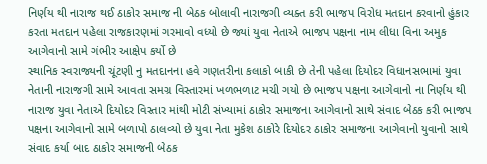નિર્ણય થી નારાજ થઈ ઠાકોર સમાજ ની બેઠક બોલાવી નારાજગી વ્યક્ત કરી ભાજપ વિરોધ મતદાન કરવાનો હુંકાર કરતા મતદાન પહેલા રાજકારણમાં ગરમાવો વધ્યો છે જ્યાં યુવા નેતાએ ભાજપ પક્ષના નામ લીધા વિના અમુક આગેવાનો સામે ગંભીર આક્ષેપ કર્યો છે
સ્થાનિક સ્વરાજ્યની ચૂંટણી નુ મતદાનના હવે ગણતરીના કલાકો બાકી છે તેની પહેલા દિયોદર વિધાનસભામાં યુવા નેતાની નારાજગી સામે આવતા સમગ્ર વિસ્તારમાં ખળભળાટ મચી ગયો છે ભાજપ પક્ષના આગેવાનો ના નિર્ણય થી નારાજ યુવા નેતાએ દિયોદર વિસ્તાર માંથી મોટી સંખ્યામાં ઠાકોર સમાજના આગેવાનો સાથે સંવાદ બેઠક કરી ભાજપ પક્ષના આગેવાનો સામે બળાપો ઠાલવ્યો છે યુવા નેતા મુકેશ ઠાકોરે દિયોદર ઠાકોર સમાજના આગેવાનો યુવાનો સાથે સંવાદ કર્યા બાદ ઠાકોર સમાજની બેઠક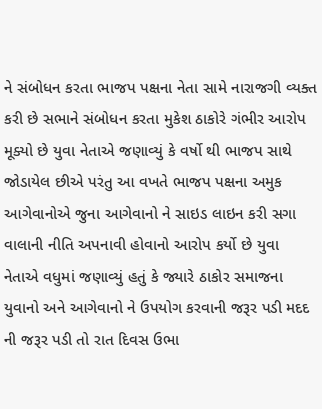ને સંબોધન કરતા ભાજપ પક્ષના નેતા સામે નારાજગી વ્યક્ત કરી છે સભાને સંબોધન કરતા મુકેશ ઠાકોરે ગંભીર આરોપ મૂક્યો છે યુવા નેતાએ જણાવ્યું કે વર્ષો થી ભાજપ સાથે જોડાયેલ છીએ પરંતુ આ વખતે ભાજપ પક્ષના અમુક આગેવાનોએ જુના આગેવાનો ને સાઇડ લાઇન કરી સગા વાલાની નીતિ અપનાવી હોવાનો આરોપ કર્યો છે યુવા નેતાએ વધુમાં જણાવ્યું હતું કે જ્યારે ઠાકોર સમાજના યુવાનો અને આગેવાનો ને ઉપયોગ કરવાની જરૂર પડી મદદ ની જરૂર પડી તો રાત દિવસ ઉભા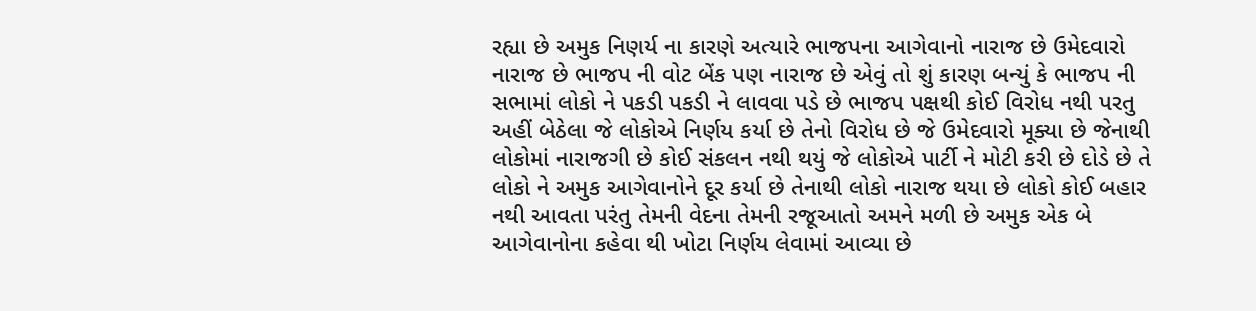રહ્યા છે અમુક નિણર્ય ના કારણે અત્યારે ભાજપના આગેવાનો નારાજ છે ઉમેદવારો નારાજ છે ભાજપ ની વોટ બેંક પણ નારાજ છે એવું તો શું કારણ બન્યું કે ભાજપ ની સભામાં લોકો ને પકડી પકડી ને લાવવા પડે છે ભાજપ પક્ષથી કોઈ વિરોધ નથી પરતુ અહીં બેઠેલા જે લોકોએ નિર્ણય કર્યા છે તેનો વિરોધ છે જે ઉમેદવારો મૂક્યા છે જેનાથી લોકોમાં નારાજગી છે કોઈ સંકલન નથી થયું જે લોકોએ પાર્ટી ને મોટી કરી છે દોડે છે તે લોકો ને અમુક આગેવાનોને દૂર કર્યા છે તેનાથી લોકો નારાજ થયા છે લોકો કોઈ બહાર નથી આવતા પરંતુ તેમની વેદના તેમની રજૂઆતો અમને મળી છે અમુક એક બે આગેવાનોના કહેવા થી ખોટા નિર્ણય લેવામાં આવ્યા છે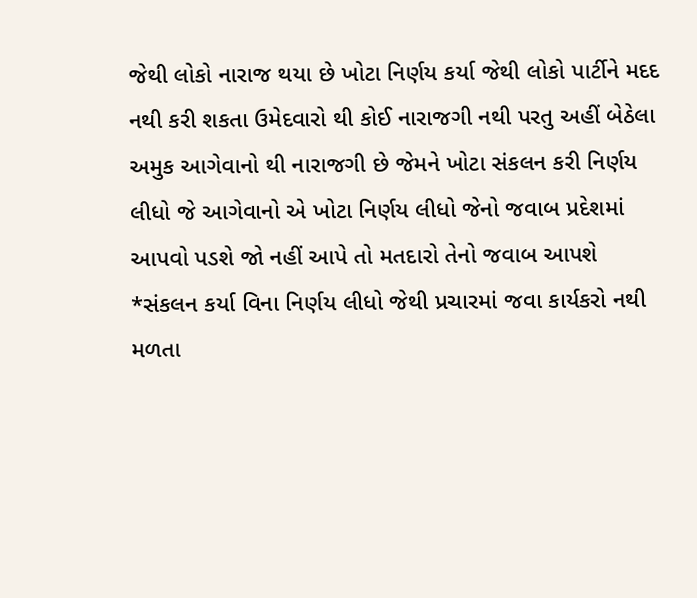જેથી લોકો નારાજ થયા છે ખોટા નિર્ણય કર્યા જેથી લોકો પાર્ટીને મદદ નથી કરી શકતા ઉમેદવારો થી કોઈ નારાજગી નથી પરતુ અહીં બેઠેલા અમુક આગેવાનો થી નારાજગી છે જેમને ખોટા સંકલન કરી નિર્ણય લીધો જે આગેવાનો એ ખોટા નિર્ણય લીધો જેનો જવાબ પ્રદેશમાં આપવો પડશે જો નહીં આપે તો મતદારો તેનો જવાબ આપશે
*સંકલન કર્યા વિના નિર્ણય લીધો જેથી પ્રચારમાં જવા કાર્યકરો નથી મળતા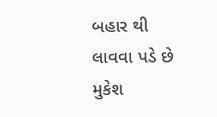બહાર થી લાવવા પડે છે
મુકેશ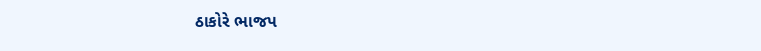ઠાકોરે ભાજપ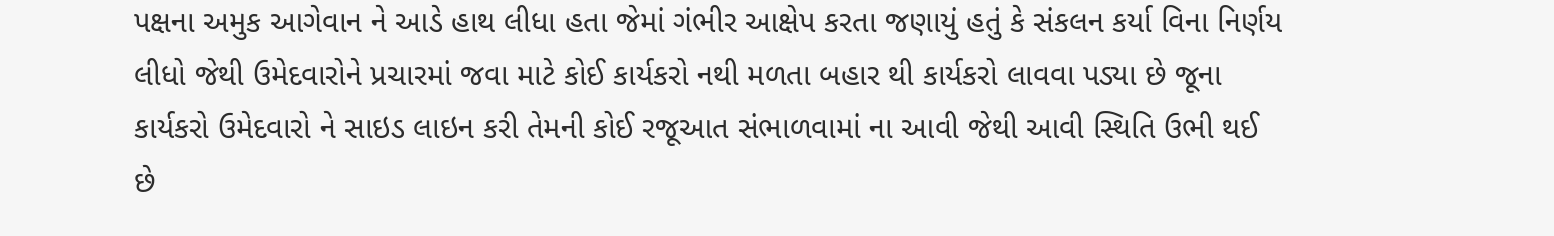પક્ષના અમુક આગેવાન ને આડે હાથ લીધા હતા જેમાં ગંભીર આક્ષેપ કરતા જણાયું હતું કે સંકલન કર્યા વિના નિર્ણય લીધો જેથી ઉમેદવારોને પ્રચારમાં જવા માટે કોઈ કાર્યકરો નથી મળતા બહાર થી કાર્યકરો લાવવા પડ્યા છે જૂના કાર્યકરો ઉમેદવારો ને સાઇડ લાઇન કરી તેમની કોઈ રજૂઆત સંભાળવામાં ના આવી જેથી આવી સ્થિતિ ઉભી થઈ છે